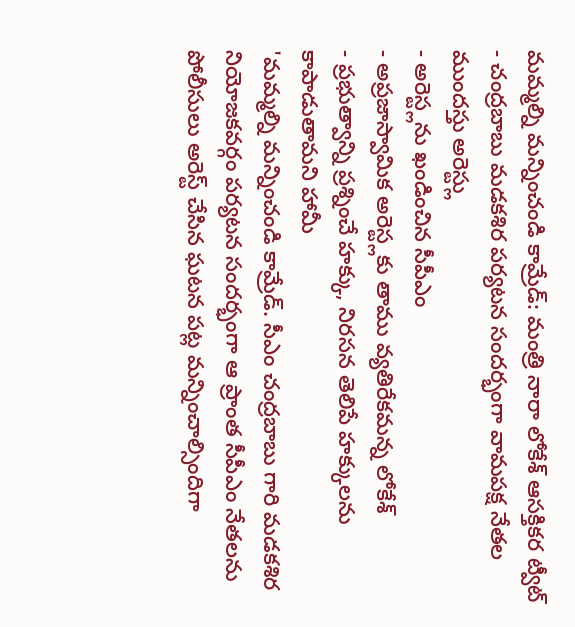మమ్మల్ని మన్నించండి కామ్రేడ్: మంత్రి నారా లోకేశ్ ఆసక్తికర ట్వీట్
- చంద్రబాబు మడకశిర పర్యటన సందర్భంగా వామపక్ష నేతల ముందస్తు అరెస్ట్లు
- అరెస్ట్లను ఖండించిన సీపీఎం
- అప్రజాస్వామిక అరెస్ట్లకు తాము వ్యతిరేకమన్న లోకేశ్
- ప్రభుత్వాన్ని ప్రశ్నించే హక్కు, నిరసన తెలిపే హక్కులను కాపాడుతామని హామీ
'మమ్మల్ని మన్నించండి కామ్రేడ్. సీఎం చంద్రబాబు గారి మడకశిర నియోజకవర్గం పర్యటన సందర్భంగా ఆ ప్రాంత సీపీఎం నేతలను పోలీసులు అరెస్ట్ చేసిన ఘటన పట్ల మన్నించాల్సిందిగా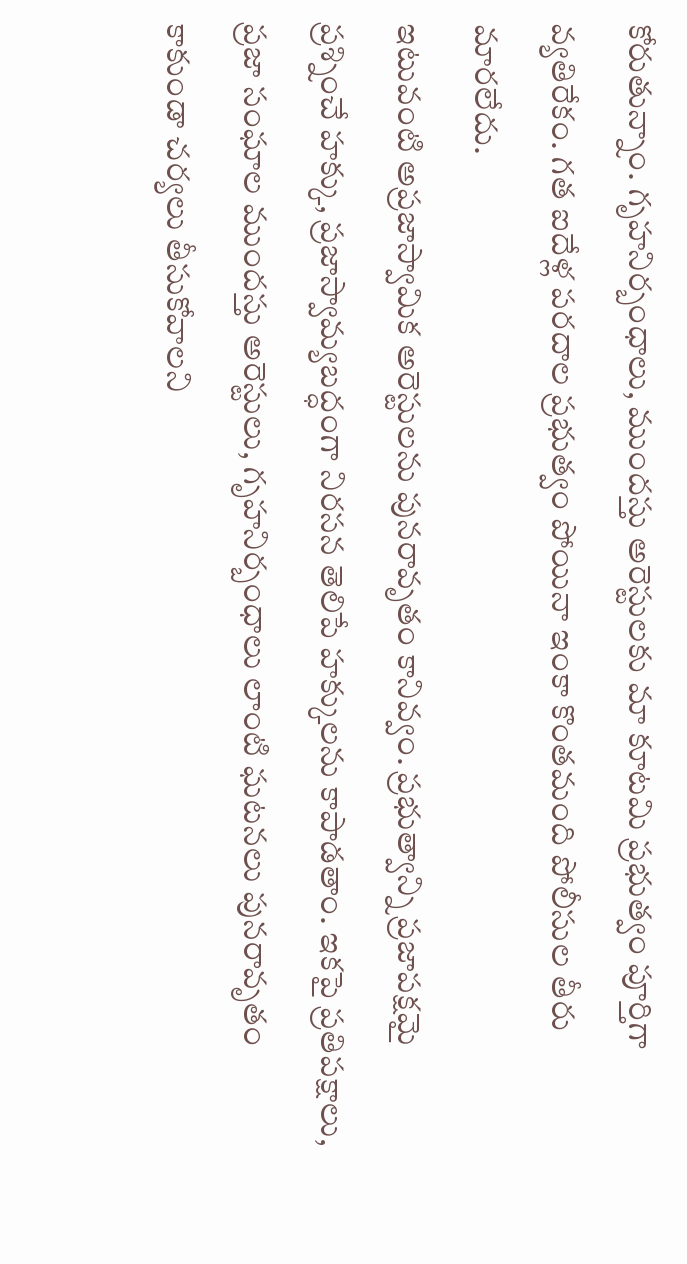కోరుతున్నాం. గృహనిర్బంధాలు, ముందస్తు అరెస్టులకు మా కూటమి ప్రభుత్వం పూర్తిగా వ్యతిరేకం. గత ఐదేళ్ల పరదాల ప్రభుత్వం పోయినా ఇంకా కొంతమంది పోలీసుల తీరు మారలేదు.
ఇటువంటి అప్రజాస్వామిక అరెస్టులను పునరావృతం కానివ్వం. ప్రభుత్వాన్ని ప్రజాపక్షమై ప్రశ్నించే హక్కు, ప్రజాస్వామ్యబద్ధంగా నిరసన తెలిపే హక్కులను కాపాడతాం. ఇకపై ప్రతిపక్షాలు, ప్రజా సంఘాల ముందస్తు అరెస్టులు, గృహనిర్బంధాలు లాంటి ఘటనలు పునరావృతం కాకుండా చర్యలు తీసుకోవాలని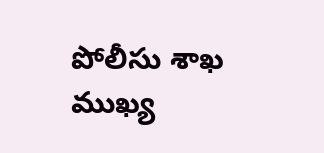పోలీసు శాఖ ముఖ్య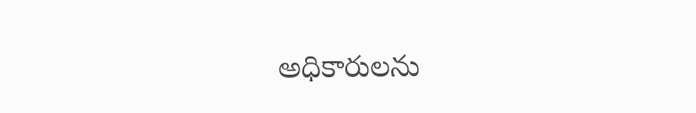అధికారులను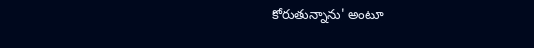కోరుతున్నాను' అంటూ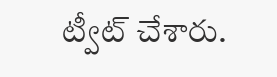ట్వీట్ చేశారు.